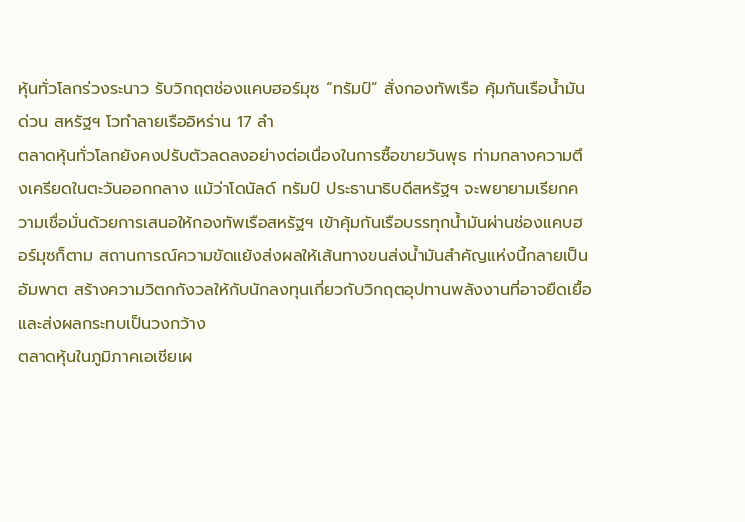หุ้นทั่วโลกร่วงระนาว รับวิกฤตช่องแคบฮอร์มุซ “ทรัมป์” สั่งกองทัพเรือ คุ้มกันเรือน้ำมันด่วน สหรัฐฯ โวทำลายเรืออิหร่าน 17 ลำ
ตลาดหุ้นทั่วโลกยังคงปรับตัวลดลงอย่างต่อเนื่องในการซื้อขายวันพุธ ท่ามกลางความตึงเครียดในตะวันออกกลาง แม้ว่าโดนัลด์ ทรัมป์ ประธานาธิบดีสหรัฐฯ จะพยายามเรียกความเชื่อมั่นด้วยการเสนอให้กองทัพเรือสหรัฐฯ เข้าคุ้มกันเรือบรรทุกน้ำมันผ่านช่องแคบฮอร์มุซก็ตาม สถานการณ์ความขัดแย้งส่งผลให้เส้นทางขนส่งน้ำมันสำคัญแห่งนี้กลายเป็นอัมพาต สร้างความวิตกกังวลให้กับนักลงทุนเกี่ยวกับวิกฤตอุปทานพลังงานที่อาจยืดเยื้อและส่งผลกระทบเป็นวงกว้าง
ตลาดหุ้นในภูมิภาคเอเชียเผ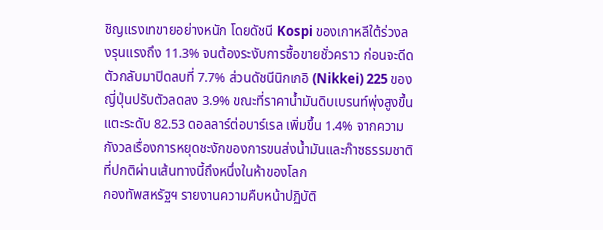ชิญแรงเทขายอย่างหนัก โดยดัชนี Kospi ของเกาหลีใต้ร่วงลงรุนแรงถึง 11.3% จนต้องระงับการซื้อขายชั่วคราว ก่อนจะดีดตัวกลับมาปิดลบที่ 7.7% ส่วนดัชนีนิกเกอิ (Nikkei) 225 ของญี่ปุ่นปรับตัวลดลง 3.9% ขณะที่ราคาน้ำมันดิบเบรนท์พุ่งสูงขึ้นแตะระดับ 82.53 ดอลลาร์ต่อบาร์เรล เพิ่มขึ้น 1.4% จากความกังวลเรื่องการหยุดชะงักของการขนส่งน้ำมันและก๊าซธรรมชาติที่ปกติผ่านเส้นทางนี้ถึงหนึ่งในห้าของโลก
กองทัพสหรัฐฯ รายงานความคืบหน้าปฏิบัติ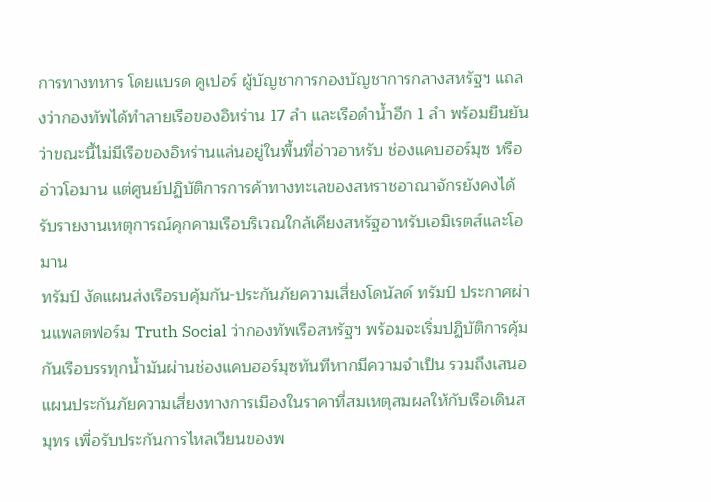การทางทหาร โดยแบรด คูเปอร์ ผู้บัญชาการกองบัญชาการกลางสหรัฐฯ แถลงว่ากองทัพได้ทำลายเรือของอิหร่าน 17 ลำ และเรือดำน้ำอีก 1 ลำ พร้อมยืนยันว่าขณะนี้ไม่มีเรือของอิหร่านแล่นอยู่ในพื้นที่อ่าวอาหรับ ช่องแคบฮอร์มุซ หรืออ่าวโอมาน แต่ศูนย์ปฏิบัติการการค้าทางทะเลของสหราชอาณาจักรยังคงได้รับรายงานเหตุการณ์คุกคามเรือบริเวณใกล้เคียงสหรัฐอาหรับเอมิเรตส์และโอมาน
ทรัมป์ งัดแผนส่งเรือรบคุ้มกัน-ประกันภัยความเสี่ยงโดนัลด์ ทรัมป์ ประกาศผ่านแพลตฟอร์ม Truth Social ว่ากองทัพเรือสหรัฐฯ พร้อมจะเริ่มปฏิบัติการคุ้มกันเรือบรรทุกน้ำมันผ่านช่องแคบฮอร์มุซทันทีหากมีความจำเป็น รวมถึงเสนอแผนประกันภัยความเสี่ยงทางการเมืองในราคาที่สมเหตุสมผลให้กับเรือเดินสมุทร เพื่อรับประกันการไหลเวียนของพ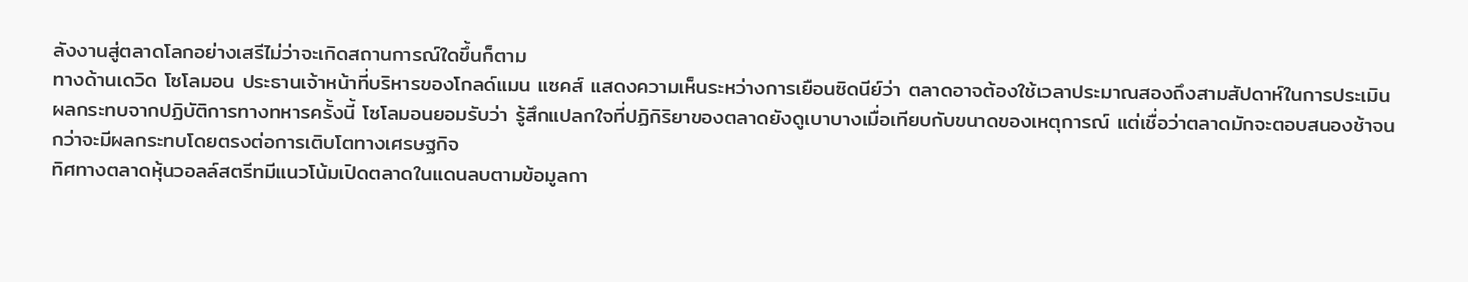ลังงานสู่ตลาดโลกอย่างเสรีไม่ว่าจะเกิดสถานการณ์ใดขึ้นก็ตาม
ทางด้านเดวิด โซโลมอน ประธานเจ้าหน้าที่บริหารของโกลด์แมน แซคส์ แสดงความเห็นระหว่างการเยือนซิดนีย์ว่า ตลาดอาจต้องใช้เวลาประมาณสองถึงสามสัปดาห์ในการประเมินผลกระทบจากปฏิบัติการทางทหารครั้งนี้ โซโลมอนยอมรับว่า รู้สึกแปลกใจที่ปฏิกิริยาของตลาดยังดูเบาบางเมื่อเทียบกับขนาดของเหตุการณ์ แต่เชื่อว่าตลาดมักจะตอบสนองช้าจนกว่าจะมีผลกระทบโดยตรงต่อการเติบโตทางเศรษฐกิจ
ทิศทางตลาดหุ้นวอลล์สตรีทมีแนวโน้มเปิดตลาดในแดนลบตามข้อมูลกา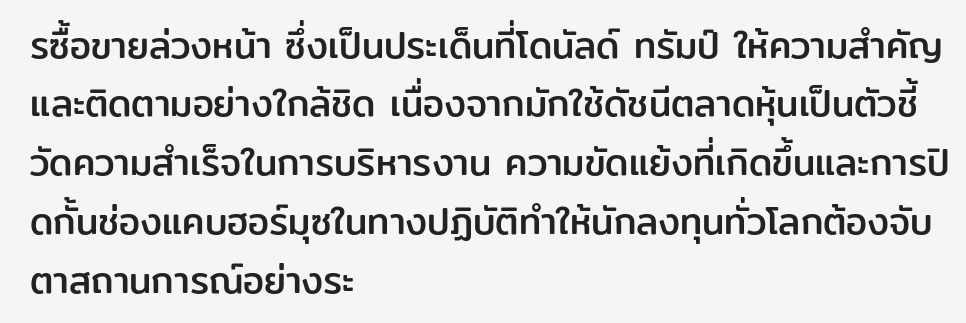รซื้อขายล่วงหน้า ซึ่งเป็นประเด็นที่โดนัลด์ ทรัมป์ ให้ความสำคัญและติดตามอย่างใกล้ชิด เนื่องจากมักใช้ดัชนีตลาดหุ้นเป็นตัวชี้วัดความสำเร็จในการบริหารงาน ความขัดแย้งที่เกิดขึ้นและการปิดกั้นช่องแคบฮอร์มุซในทางปฏิบัติทำให้นักลงทุนทั่วโลกต้องจับตาสถานการณ์อย่างระ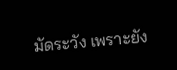มัดระวัง เพราะยัง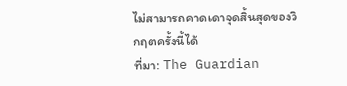ไม่สามารถคาดเดาจุดสิ้นสุดของวิกฤตครั้งนี้ได้
ที่มา: The Guardian